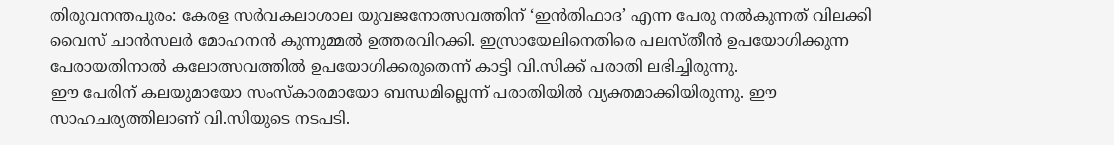തിരുവനന്തപുരം: കേരള സർവകലാശാല യുവജനോത്സവത്തിന് ‘ഇൻതിഫാദ’ എന്ന പേരു നൽകുന്നത് വിലക്കി വൈസ് ചാൻസലർ മോഹനൻ കുന്നുമ്മൽ ഉത്തരവിറക്കി. ഇസ്രായേലിനെതിരെ പലസ്തീൻ ഉപയോഗിക്കുന്ന പേരായതിനാൽ കലോത്സവത്തിൽ ഉപയോഗിക്കരുതെന്ന് കാട്ടി വി.സിക്ക് പരാതി ലഭിച്ചിരുന്നു.
ഈ പേരിന് കലയുമായോ സംസ്കാരമായോ ബന്ധമില്ലെന്ന് പരാതിയിൽ വ്യക്തമാക്കിയിരുന്നു. ഈ സാഹചര്യത്തിലാണ് വി.സിയുടെ നടപടി.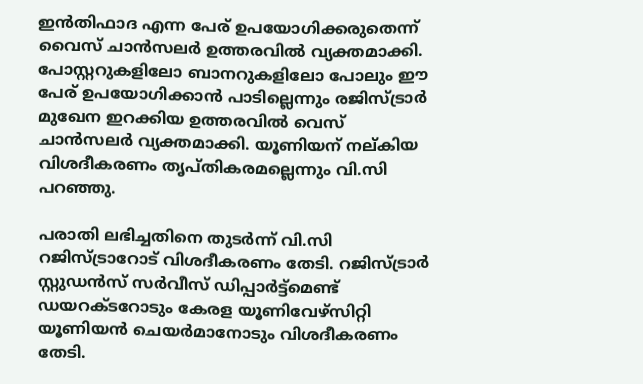ഇൻതിഫാദ എന്ന പേര് ഉപയോഗിക്കരുതെന്ന് വൈസ് ചാൻസലർ ഉത്തരവിൽ വ്യക്തമാക്കി. പോസ്റ്ററുകളിലോ ബാനറുകളിലോ പോലും ഈ പേര് ഉപയോഗിക്കാൻ പാടില്ലെന്നും രജിസ്ട്രാർ മുഖേന ഇറക്കിയ ഉത്തരവിൽ വെസ് ചാൻസലർ വ്യക്തമാക്കി. യൂണിയന് നല്കിയ വിശദീകരണം തൃപ്തികരമല്ലെന്നും വി.സി പറഞ്ഞു.

പരാതി ലഭിച്ചതിനെ തുടർന്ന് വി.സി റജിസ്ട്രാറോട് വിശദീകരണം തേടി. റജിസ്ട്രാർ സ്റ്റുഡൻസ് സർവീസ് ഡിപ്പാർട്ട്മെണ്ട് ഡയറക്ടറോടും കേരള യൂണിവേഴ്സിറ്റി യൂണിയൻ ചെയർമാനോടും വിശദീകരണം തേടി.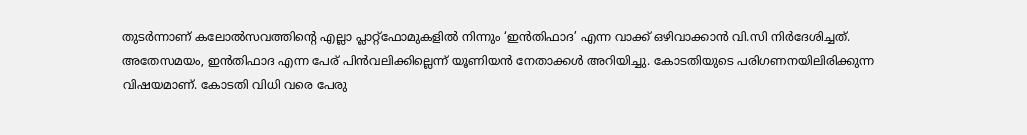തുടർന്നാണ് കലോൽസവത്തിൻ്റെ എല്ലാ പ്ലാറ്റ്ഫോമുകളിൽ നിന്നും ‘ഇൻതിഫാദ’ എന്ന വാക്ക് ഒഴിവാക്കാൻ വി.സി നിർദേശിച്ചത്.
അതേസമയം, ഇൻതിഫാദ എന്ന പേര് പിൻവലിക്കില്ലെന്ന് യൂണിയൻ നേതാക്കൾ അറിയിച്ചു. കോടതിയുടെ പരിഗണനയിലിരിക്കുന്ന വിഷയമാണ്. കോടതി വിധി വരെ പേരു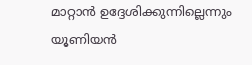മാറ്റാൻ ഉദ്ദേശിക്കുന്നില്ലെന്നും യൂണിയൻ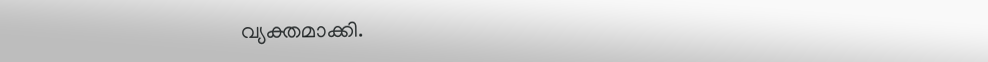വ്യക്തമാക്കി.